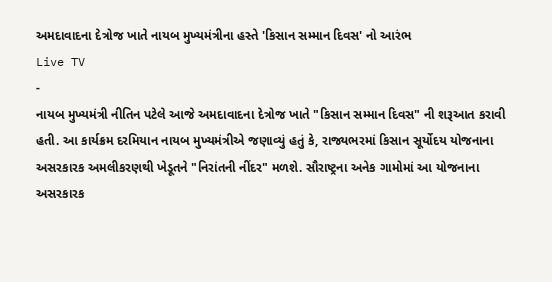અમદાવાદના દેત્રોજ ખાતે નાયબ મુખ્યમંત્રીના હસ્તે 'કિસાન સમ્માન દિવસ' નો આરંભ
Live TV
-
નાયબ મુખ્યમંત્રી નીતિન પટેલે આજે અમદાવાદના દેત્રોજ ખાતે "કિસાન સમ્માન દિવસ" ની શરૂઆત કરાવી હતી. આ કાર્યક્રમ દરમિયાન નાયબ મુખ્યમંત્રીએ જણાવ્યું હતું કે, રાજ્યભરમાં કિસાન સૂર્યોદય યોજનાના અસરકારક અમલીકરણથી ખેડૂતને "નિરાંતની નીંદર" મળશે. સૌરાષ્ટ્રના અનેક ગામોમાં આ યોજનાના અસરકારક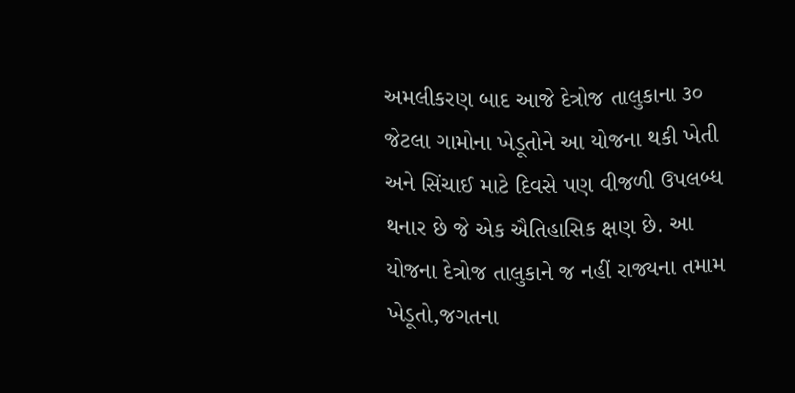અમલીકરણ બાદ આજે દેત્રોજ તાલુકાના ૩૦ જેટલા ગામોના ખેડૂતોને આ યોજના થકી ખેતી અને સિંચાઈ માટે દિવસે પણ વીજળી ઉપલબ્ધ થનાર છે જે એક ઐતિહાસિક ક્ષણ છે. આ યોજના દેત્રોજ તાલુકાને જ નહીં રાજ્યના તમામ ખેડૂતો,જગતના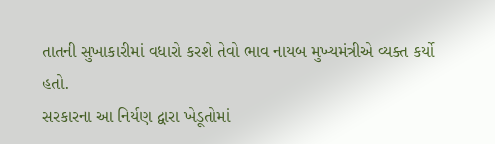તાતની સુખાકારીમાં વધારો કરશે તેવો ભાવ નાયબ મુખ્યમંત્રીએ વ્યક્ત કર્યો હતો.
સરકારના આ નિર્યણ દ્વારા ખેડૂતોમાં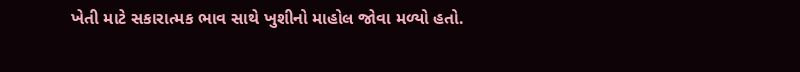ખેતી માટે સકારાત્મક ભાવ સાથે ખુશીનો માહોલ જોવા મળ્યો હતો.